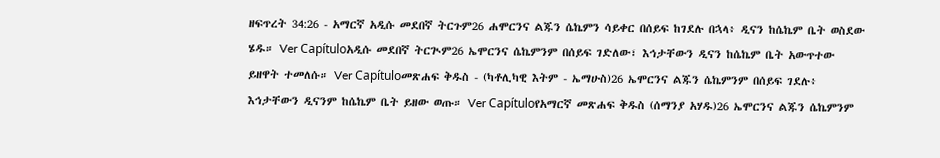ዘፍጥረት 34:26 - አማርኛ አዲሱ መደበኛ ትርጉም26 ሐሞርንና ልጁን ሴኬምን ሳይቀር በሰይፍ ከገደሉ በኋላ፥ ዲናን ከሴኬም ቤት ወስደው ሄዱ። Ver Capítuloአዲሱ መደበኛ ትርጒም26 ኤሞርንና ሴኬምንም በሰይፍ ገድለው፣ እኅታቸውን ዲናን ከሴኬም ቤት አውጥተው ይዘዋት ተመለሱ። Ver Capítuloመጽሐፍ ቅዱስ - (ካቶሊካዊ እትም - ኤማሁስ)26 ኤሞርንና ልጁን ሴኬምንም በሰይፍ ገደሉ፥ እኅታቸውን ዲናንም ከሴኬም ቤት ይዘው ወጡ። Ver Capítuloየአማርኛ መጽሐፍ ቅዱስ (ሰማንያ አሃዱ)26 ኤሞርንና ልጁን ሴኬምንም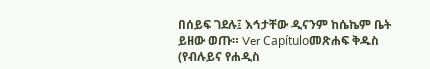በሰይፍ ገደሉ፤ እኅታቸው ዲናንም ከሴኬም ቤት ይዘው ወጡ። Ver Capítuloመጽሐፍ ቅዱስ (የብሉይና የሐዲስ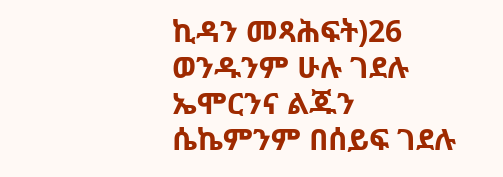ኪዳን መጻሕፍት)26 ወንዱንም ሁሉ ገደሉ ኤሞርንና ልጁን ሴኬምንም በሰይፍ ገደሉ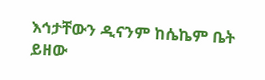እኅታቸውን ዲናንም ከሴኬም ቤት ይዘው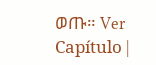ወጡ። Ver Capítulo |